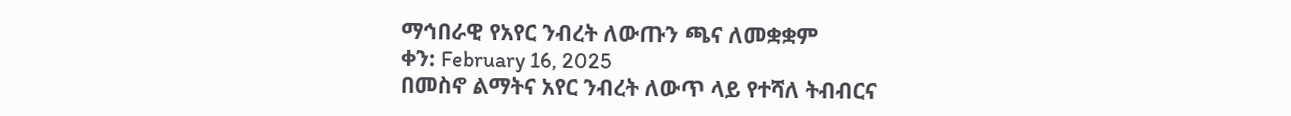ማኅበራዊ የአየር ንብረት ለውጡን ጫና ለመቋቋም
ቀን: February 16, 2025
በመስኖ ልማትና አየር ንብረት ለውጥ ላይ የተሻለ ትብብርና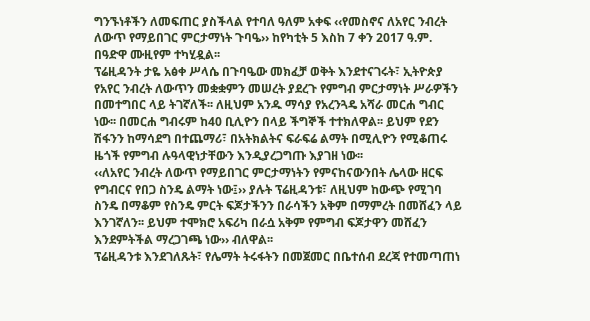ግንኙነቶችን ለመፍጠር ያስችላል የተባለ ዓለም አቀፍ ‹‹የመስኖና ለአየር ንብረት ለውጥ የማይበገር ምርታማነት ጉባዔ›› ከየካቲት 5 እስከ 7 ቀን 2017 ዓ.ም. በዓድዋ ሙዚየም ተካሂዷል፡፡
ፕሬዚዳንት ታዬ አፅቀ ሥላሴ በጉባዔው መክፈቻ ወቅት እንደተናገሩት፣ ኢትዮጵያ የአየር ንብረት ለውጥን መቋቋምን መሠረት ያደረጉ የምግብ ምርታማነት ሥራዎችን በመተግበር ላይ ትገኛለች፡፡ ለዚህም አንዱ ማሳያ የአረንጓዴ አሻራ መርሐ ግብር ነው፡፡ በመርሐ ግብሩም ከ40 ቢሊዮን በላይ ችግኞች ተተክለዋል፡፡ ይህም የደን ሽፋንን ከማሳደግ በተጨማሪ፣ በአትክልትና ፍራፍሬ ልማት በሚሊዮን የሚቆጠሩ ዜጎች የምግብ ሉዓላዊነታቸውን እንዲያረጋግጡ እያገዘ ነው፡፡
‹‹ለአየር ንብረት ለውጥ የማይበገር ምርታማነትን የምናከናውንበት ሌላው ዘርፍ የግብርና የበጋ ስንዴ ልማት ነው፤›› ያሉት ፕሬዚዳንቱ፣ ለዚህም ከውጭ የሚገባ ስንዴ በማቆም የስንዴ ምርት ፍጆታችንን በራሳችን አቅም በማምረት በመሸፈን ላይ እንገኛለን፡፡ ይህም ተሞክሮ አፍሪካ በራሷ አቅም የምግብ ፍጆታዋን መሸፈን እንደምትችል ማረጋገጫ ነው›› ብለዋል፡፡
ፕሬዚዳንቱ እንደገለጹት፣ የሌማት ትሩፋትን በመጀመር በቤተሰብ ደረጃ የተመጣጠነ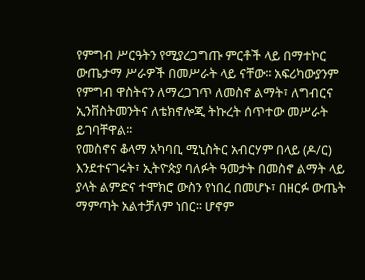የምግብ ሥርዓትን የሚያረጋግጡ ምርቶች ላይ በማተኮር ውጤታማ ሥራዎች በመሥራት ላይ ናቸው፡፡ አፍሪካውያንም የምግብ ዋስትናን ለማረጋገጥ ለመስኖ ልማት፣ ለግብርና ኢንቨስትመንትና ለቴክኖሎጂ ትኩረት ሰጥተው መሥራት ይገባቸዋል፡፡
የመስኖና ቆላማ አካባቢ ሚኒስትር አብርሃም በላይ (ዶ/ር) እንደተናገሩት፣ ኢትዮጵያ ባለፉት ዓመታት በመስኖ ልማት ላይ ያላት ልምድና ተሞክሮ ውስን የነበረ በመሆኑ፣ በዘርፉ ውጤት ማምጣት አልተቻለም ነበር፡፡ ሆኖም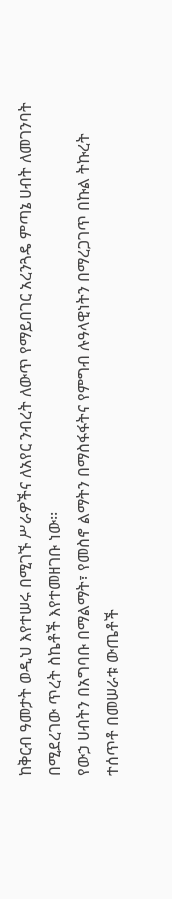ከቅርብ ዓመታት ወዲህ እየተሠሩ በሚገኙ ሥራዎችና ለአየር ንብረት ለውጥ የማይበገር አረንጓዴ ምጣኔ ሀብት ለመገንባት በሚደረገው ጥረት ስኬቶች እየተመዘገቡ ነው፡፡
የውኃ ሀብትን በአግባቡ በማልማት፣ የመስኖ ልማትን በማስፋፋትና የምግብ ሉዓላዊነትን በማረጋገጥ በኩል ትኩረት ተሰጥቶ በመሠራቱ ውጤቶች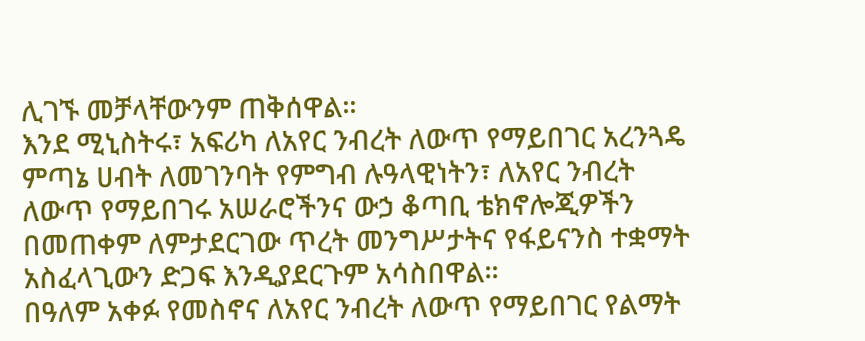ሊገኙ መቻላቸውንም ጠቅሰዋል፡፡
እንደ ሚኒስትሩ፣ አፍሪካ ለአየር ንብረት ለውጥ የማይበገር አረንጓዴ ምጣኔ ሀብት ለመገንባት የምግብ ሉዓላዊነትን፣ ለአየር ንብረት ለውጥ የማይበገሩ አሠራሮችንና ውኃ ቆጣቢ ቴክኖሎጂዎችን በመጠቀም ለምታደርገው ጥረት መንግሥታትና የፋይናንስ ተቋማት አስፈላጊውን ድጋፍ እንዲያደርጉም አሳስበዋል፡፡
በዓለም አቀፉ የመስኖና ለአየር ንብረት ለውጥ የማይበገር የልማት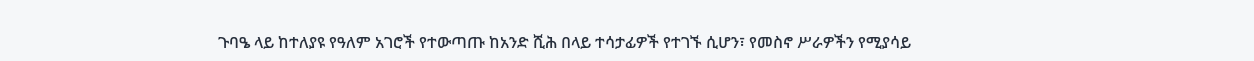ጉባዔ ላይ ከተለያዩ የዓለም አገሮች የተውጣጡ ከአንድ ሺሕ በላይ ተሳታፊዎች የተገኙ ሲሆን፣ የመስኖ ሥራዎችን የሚያሳይ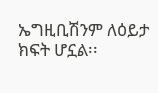ኤግዚቢሽንም ለዕይታ ክፍት ሆኗል፡፡